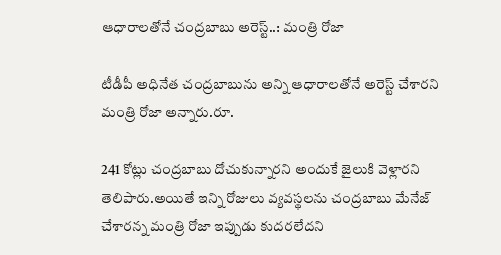ఆధారాలతోనే చంద్రబాబు అరెస్ట్..: మంత్రి రోజా

టీడీపీ అధినేత చంద్రబాబును అన్ని ఆధారాలతోనే అరెస్ట్ చేశారని మంత్రి రోజా అన్నారు.రూ.

241 కోట్లు చంద్రబాబు దోచుకున్నారని అందుకే జైలుకి వెళ్లారని తెలిపారు.అయితే ఇన్ని రోజులు వ్యవస్థలను చంద్రబాబు మేనేజ్ చేశారన్న మంత్రి రోజా ఇప్పుడు కుదరలేదని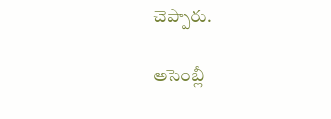చెప్పారు.

అసెంబ్లీ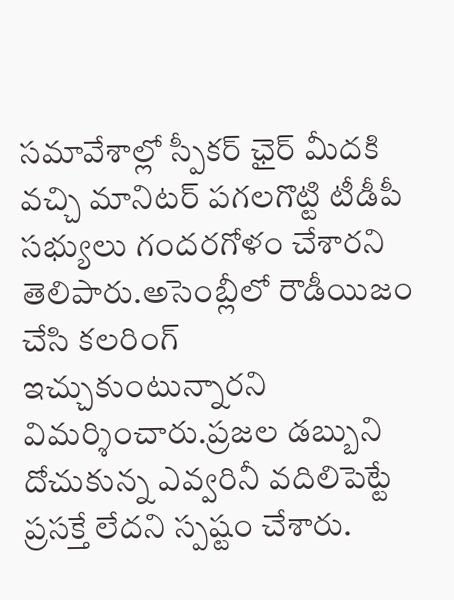సమావేశాల్లో స్పీకర్ ఛైర్ మీదకి వచ్చి మానిటర్ పగలగొట్టి టీడీపీ సభ్యులు గందరగోళం చేశారని తెలిపారు.అసెంబ్లీలో రౌడీయిజం చేసి కలరింగ్ ఇచ్చుకుంటున్నారని విమర్శించారు.ప్రజల డబ్బుని దోచుకున్న ఎవ్వరినీ వదిలిపెట్టే ప్రసక్తే లేదని స్పష్టం చేశారు.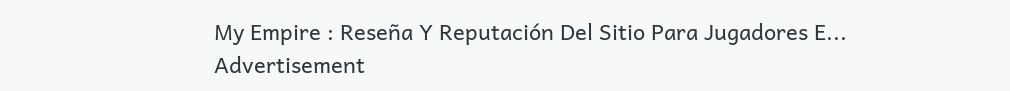My Empire : Reseña Y Reputación Del Sitio Para Jugadores E...
Advertisement